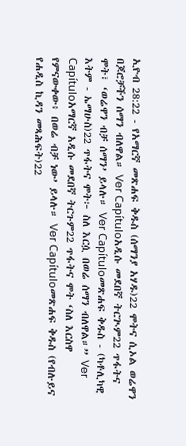ኢዮብ 28:22 - የአማርኛ መጽሐፍ ቅዱስ (ሰማንያ አሃዱ)22 ሞትና ሲኦል ወሬዋን በጆሮቻችን ሰማን ብለዋል። Ver Capítuloአዲሱ መደበኛ ትርጒም22 ጥፋትና ሞት፣ ‘ወሬዋን ብቻ ሰማን’ ይላሉ። Ver Capítuloመጽሐፍ ቅዱስ - (ካቶሊካዊ እትም - ኤማሁስ)22 ጥፋትና ሞት፦ ስለ እርሷ በወሬ ሰማን ብለዋል።” Ver Capítuloአማርኛ አዲሱ መደበኛ ትርጉም22 ጥፋትና ሞት ‘ስለ እርስዋ የምናውቀው፥ በወሬ ብቻ ነው’ ይላሉ። Ver Capítuloመጽሐፍ ቅዱስ (የብሉይና የሐዲስ ኪዳን መጻሕፍት)22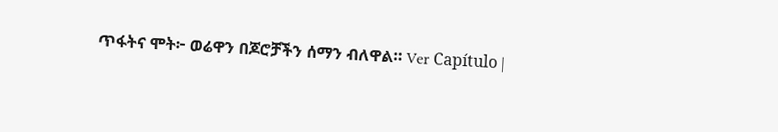ጥፋትና ሞት፦ ወሬዋን በጆሮቻችን ሰማን ብለዋል። Ver Capítulo |